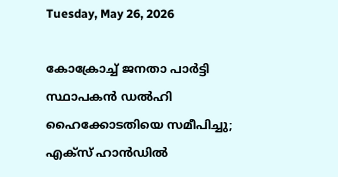Tuesday, May 26, 2026

കോക്രോച്ച് ജനതാ പാർട്ടി സ്ഥാപകൻ ഡൽഹി ഹൈക്കോടതിയെ സമീപിച്ചു; എക്‌സ് ഹാൻഡിൽ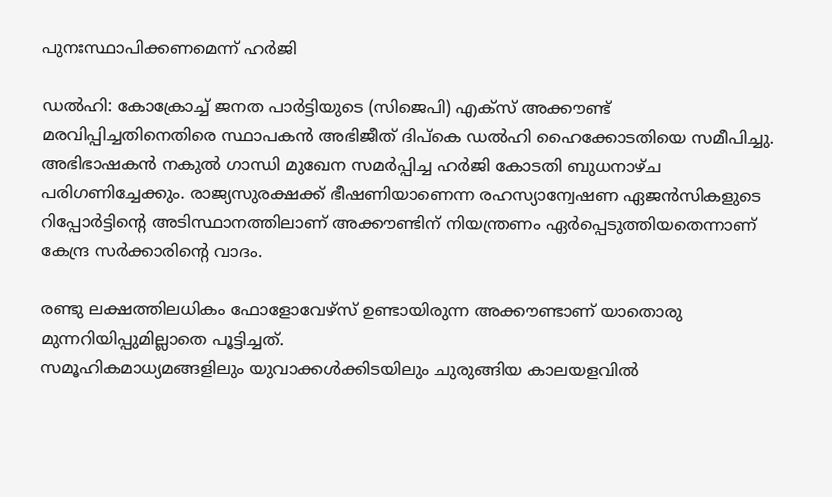പുനഃസ്ഥാപിക്കണമെന്ന് ഹർജി

ഡൽഹി: കോക്രോച്ച് ജനത പാര്‍ട്ടിയുടെ (സിജെപി) എക്‌സ് അക്കൗണ്ട് മരവിപ്പിച്ചതിനെതിരെ സ്ഥാപകന്‍ അഭിജീത് ദിപ്‌കെ ഡല്‍ഹി ഹൈക്കോടതിയെ സമീപിച്ചു. അഭിഭാഷകന്‍ നകുല്‍ ഗാന്ധി മുഖേന സമര്‍പ്പിച്ച ഹർജി കോടതി ബുധനാഴ്ച പരിഗണിച്ചേക്കും. രാജ്യസുരക്ഷക്ക് ഭീഷണിയാണെന്ന രഹസ്യാന്വേഷണ ഏജന്‍സികളുടെ റിപ്പോര്‍ട്ടിന്റെ അടിസ്ഥാനത്തിലാണ് അക്കൗണ്ടിന് നിയന്ത്രണം ഏർപ്പെടുത്തിയതെന്നാണ് കേന്ദ്ര സർക്കാരിൻ്റെ വാദം.

രണ്ടു ലക്ഷത്തിലധികം ഫോളോവേഴ്‌സ് ഉണ്ടായിരുന്ന അക്കൗണ്ടാണ് യാതൊരു മുന്നറിയിപ്പുമില്ലാതെ പൂട്ടിച്ചത്.
സമൂഹികമാധ്യമങ്ങളിലും യുവാക്കള്‍ക്കിടയിലും ചുരുങ്ങിയ കാലയളവിൽ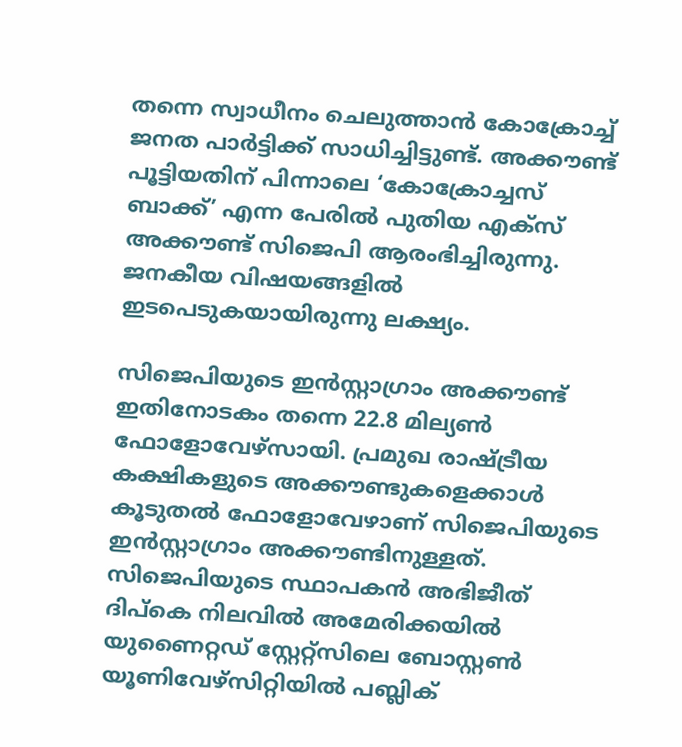തന്നെ സ്വാധീനം ചെലുത്താൻ കോക്രോച്ച് ജനത പാര്‍ട്ടിക്ക് സാധിച്ചിട്ടുണ്ട്. അക്കൗണ്ട് പൂട്ടിയതിന് പിന്നാലെ ‘കോക്രോച്ചസ് ബാക്ക്’ എന്ന പേരില്‍ പുതിയ എക്‌സ് അക്കൗണ്ട് സിജെപി ആരംഭിച്ചിരുന്നു. ജനകീയ വിഷയങ്ങളിൽ ഇടപെടുകയായിരുന്നു ലക്ഷ്യം.

സിജെപിയുടെ ഇന്‍സ്റ്റാഗ്രാം അക്കൗണ്ട് ഇതിനോടകം തന്നെ 22.8 മില്യണ്‍ ഫോളോവേഴ്‌സായി. പ്രമുഖ രാഷ്ട്രീയ കക്ഷികളുടെ അക്കൗണ്ടുകളെക്കാൾ കൂടുതൽ ഫോളോവേഴാണ് സിജെപിയുടെ ഇന്‍സ്റ്റാഗ്രാം അക്കൗണ്ടിനുള്ളത്. സിജെപിയുടെ സ്ഥാപകന്‍ അഭിജീത് ദിപ്‌കെ നിലവിൽ അമേരിക്കയിൽ യുണൈറ്റഡ് സ്റ്റേറ്റ്‌സിലെ ബോസ്റ്റണ്‍ യൂണിവേഴ്‌സിറ്റിയില്‍ പബ്ലിക്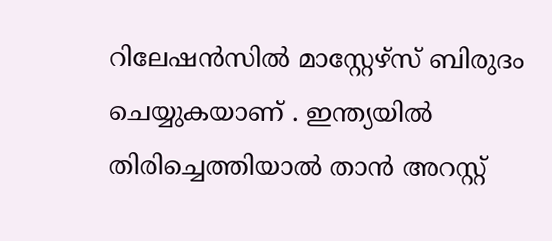റിലേഷന്‍സില്‍ മാസ്റ്റേഴ്‌സ് ബിരുദം ചെയ്യുകയാണ് . ഇന്ത്യയില്‍ തിരിച്ചെത്തിയാല്‍ താൻ അറസ്റ്റ്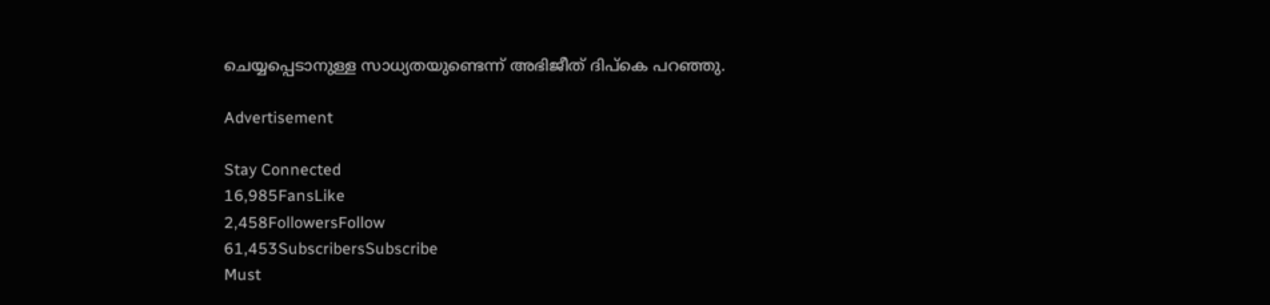ചെയ്യപ്പെടാനുള്ള സാധ്യതയുണ്ടെന്ന് അഭിജീത് ദിപ്‌കെ പറഞ്ഞു.

Advertisement

Stay Connected
16,985FansLike
2,458FollowersFollow
61,453SubscribersSubscribe
Must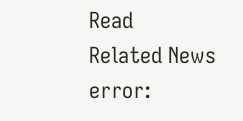Read
Related News
error: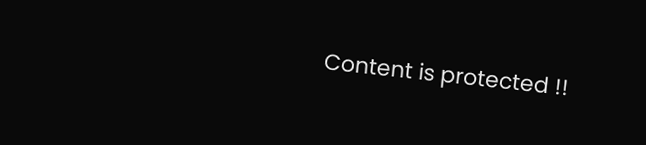Content is protected !!